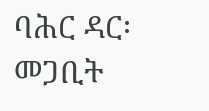ባሕር ዳር፡ መጋቢት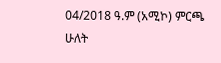04/2018 ዓ.ም (አሚኮ) ምርጫ ሁለት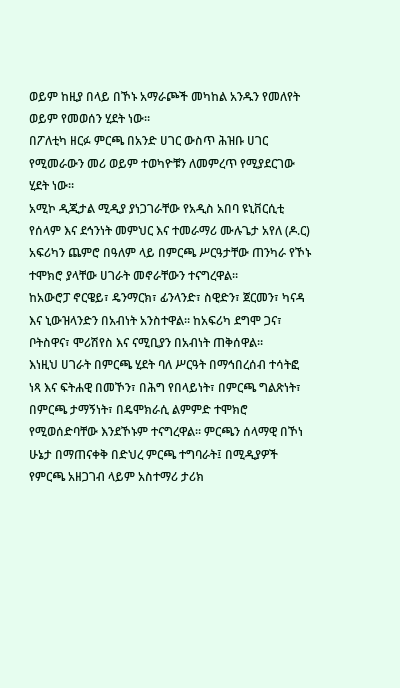ወይም ከዚያ በላይ በኾኑ አማራጮች መካከል አንዱን የመለየት ወይም የመወሰን ሂደት ነው።
በፖለቲካ ዘርፉ ምርጫ በአንድ ሀገር ውስጥ ሕዝቡ ሀገር የሚመራውን መሪ ወይም ተወካዮቹን ለመምረጥ የሚያደርገው ሂደት ነው።
አሚኮ ዲጂታል ሚዲያ ያነጋገራቸው የአዲስ አበባ ዩኒቨርሲቲ የሰላም እና ደኅንነት መምህር እና ተመራማሪ ሙሉጌታ አየለ (ዶ.ር) አፍሪካን ጨምሮ በዓለም ላይ በምርጫ ሥርዓታቸው ጠንካራ የኾኑ ተሞክሮ ያላቸው ሀገራት መኖራቸውን ተናግረዋል።
ከአውሮፓ ኖርዌይ፣ ዴንማርክ፣ ፊንላንድ፣ ስዊድን፣ ጀርመን፣ ካናዳ እና ኒውዝላንድን በአብነት አንስተዋል። ከአፍሪካ ደግሞ ጋና፣ ቦትስዋና፣ ሞሪሽየስ እና ናሚቢያን በአብነት ጠቅሰዋል።
እነዚህ ሀገራት በምርጫ ሂደት ባለ ሥርዓት በማኅበረሰብ ተሳትፎ ነጻ እና ፍትሐዊ በመኾን፣ በሕግ የበላይነት፣ በምርጫ ግልጽነት፣ በምርጫ ታማኝነት፣ በዴሞክራሲ ልምምድ ተሞክሮ የሚወሰድባቸው እንደኾኑም ተናግረዋል። ምርጫን ሰላማዊ በኾነ ሁኔታ በማጠናቀቅ በድህረ ምርጫ ተግባራት፤ በሚዲያዎች የምርጫ አዘጋገብ ላይም አስተማሪ ታሪክ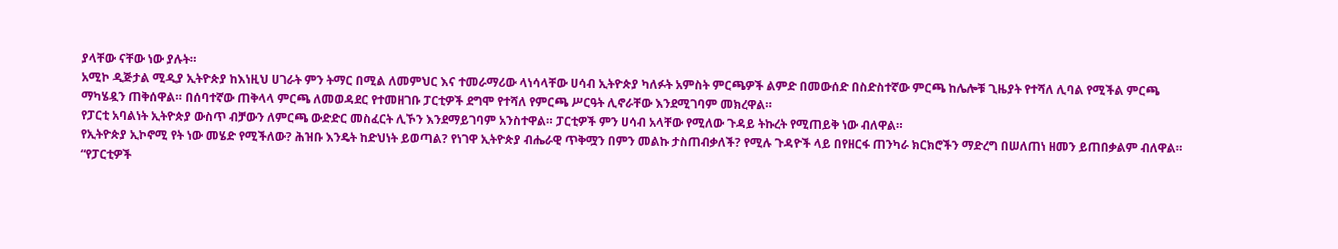ያላቸው ናቸው ነው ያሉት።
አሚኮ ዲጅታል ሚዲያ ኢትዮጵያ ከእነዚህ ሀገራት ምን ትማር በሚል ለመምህር እና ተመራማሪው ላነሳላቸው ሀሳብ ኢትዮጵያ ካለፉት አምስት ምርጫዎች ልምድ በመውሰድ በስድስተኛው ምርጫ ከሌሎቹ ጊዜያት የተሻለ ሊባል የሚችል ምርጫ ማካሄዷን ጠቅሰዋል። በሰባተኛው ጠቅላላ ምርጫ ለመወዳደር የተመዘገቡ ፓርቲዎች ደግሞ የተሻለ የምርጫ ሥርዓት ሊኖራቸው እንደሚገባም መክረዋል።
የፓርቲ አባልነት ኢትዮጵያ ውስጥ ብቻውን ለምርጫ ውድድር መስፈርት ሊኾን እንደማይገባም አንስተዋል። ፓርቲዎች ምን ሀሳብ አላቸው የሚለው ጉዳይ ትኩረት የሚጠይቅ ነው ብለዋል።
የኢትዮጵያ ኢኮኖሚ የት ነው መሄድ የሚችለው? ሕዝቡ እንዴት ከድህነት ይወጣል? የነገዋ ኢትዮጵያ ብሔራዊ ጥቅሟን በምን መልኩ ታስጠብቃለች? የሚሉ ጉዳዮች ላይ በየዘርፋ ጠንካራ ክርክሮችን ማድረግ በሠለጠነ ዘመን ይጠበቃልም ብለዋል።
“የፓርቲዎች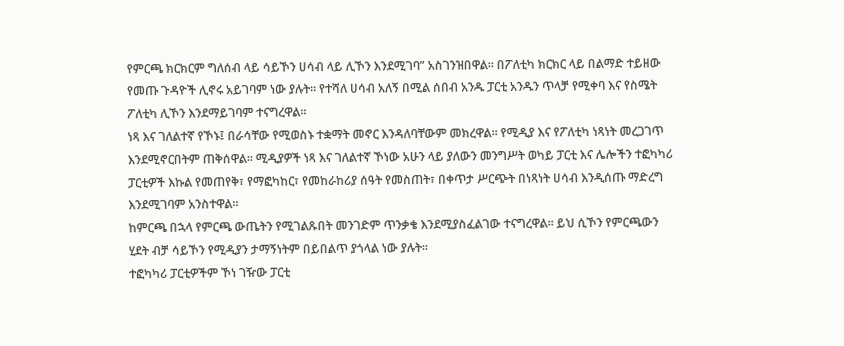የምርጫ ክርክርም ግለሰብ ላይ ሳይኾን ሀሳብ ላይ ሊኾን እንደሚገባ” አስገንዝበዋል። በፖለቲካ ክርክር ላይ በልማድ ተይዘው የመጡ ጉዳዮች ሊኖሩ አይገባም ነው ያሉት። የተሻለ ሀሳብ አለኝ በሚል ሰበብ አንዱ ፓርቲ አንዱን ጥላቻ የሚቀባ እና የስሜት ፖለቲካ ሊኾን እንደማይገባም ተናግረዋል።
ነጻ እና ገለልተኛ የኾኑ፤ በራሳቸው የሚወስኑ ተቋማት መኖር እንዳለባቸውም መክረዋል። የሚዲያ እና የፖለቲካ ነጻነት መረጋገጥ እንደሚኖርበትም ጠቅሰዋል። ሚዲያዎች ነጻ እና ገለልተኛ ኾነው አሁን ላይ ያለውን መንግሥት ወካይ ፓርቲ እና ሌሎችን ተፎካካሪ ፓርቲዎች እኩል የመጠየቅ፣ የማፎካከር፣ የመከራከሪያ ሰዓት የመስጠት፣ በቀጥታ ሥርጭት በነጻነት ሀሳብ እንዲሰጡ ማድረግ እንደሚገባም አንስተዋል።
ከምርጫ በኋላ የምርጫ ውጤትን የሚገልጹበት መንገድም ጥንቃቄ እንደሚያስፈልገው ተናግረዋል። ይህ ሲኾን የምርጫውን ሂደት ብቻ ሳይኾን የሚዲያን ታማኝነትም በይበልጥ ያጎላል ነው ያሉት።
ተፎካካሪ ፓርቲዎችም ኾነ ገዥው ፓርቲ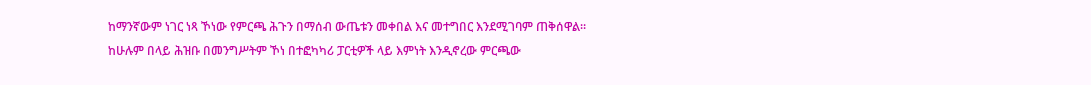ከማንኛውም ነገር ነጻ ኾነው የምርጫ ሕጉን በማሰብ ውጤቱን መቀበል እና መተግበር እንደሚገባም ጠቅሰዋል።
ከሁሉም በላይ ሕዝቡ በመንግሥትም ኾነ በተፎካካሪ ፓርቲዎች ላይ እምነት እንዲኖረው ምርጫው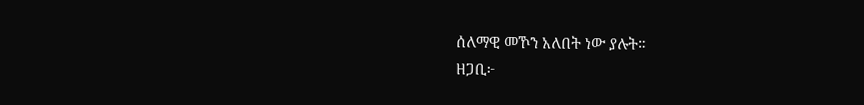ሰለማዊ መኾን አለበት ነው ያሉት።
ዘጋቢ፦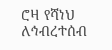ሮዛ የሻነህ
ለኅብረተሰብ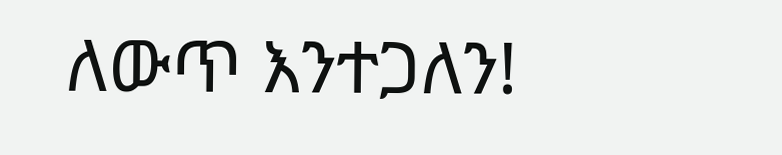ለውጥ እንተጋለን!